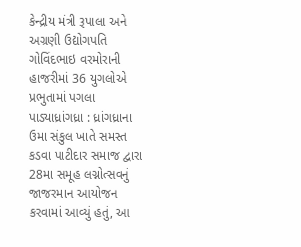કેન્દ્રીય મંત્રી રૂપાલા અને અગ્રણી ઉદ્યોગપતિ ગોવિંદભાઇ વરમોરાની હાજરીમાં 36 યુગલોએ પ્રભુતામાં પગલા પાડ્યાધ્રાંગધ્રા : ધ્રાંગધ્રાના ઉમા સંકુલ ખાતે સમસ્ત કડવા પાટીદાર સમાજ દ્વારા 28મા સમૂહ લગ્નોત્સવનું જાજરમાન આયોજન કરવામાં આવ્યું હતું, આ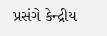પ્રસંગે કેન્દ્રીય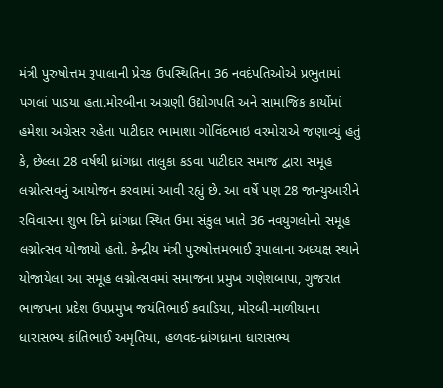મંત્રી પુરુષોત્તમ રૂપાલાની પ્રેરક ઉપસ્થિતિના 36 નવદંપતિઓએ પ્રભુતામાં પગલાં પાડયા હતા.મોરબીના અગ્રણી ઉદ્યોગપતિ અને સામાજિક કાર્યોમાં હમેશા અગ્રેસર રહેતા પાટીદાર ભામાશા ગોવિંદભાઇ વરમોરાએ જણાવ્યું હતું કે, છેલ્લા 28 વર્ષથી ધ્રાંગધ્રા તાલુકા કડવા પાટીદાર સમાજ દ્વારા સમૂહ લગ્નોત્સવનું આયોજન કરવામાં આવી રહ્યું છે. આ વર્ષે પણ 28 જાન્યુઆરીને રવિવારના શુભ દિને ધ્રાંગધ્રા સ્થિત ઉમા સંકુલ ખાતે 36 નવયુગલોનો સમૂહ લગ્નોત્સવ યોજાયો હતો. કેન્દ્રીય મંત્રી પુરુષોત્તમભાઈ રૂપાલાના અધ્યક્ષ સ્થાને યોજાયેલા આ સમૂહ લગ્નોત્સવમાં સમાજના પ્રમુખ ગણેશબાપા, ગુજરાત ભાજપના પ્રદેશ ઉપપ્રમુખ જયંતિભાઈ કવાડિયા, મોરબી-માળીયાના ધારાસભ્ય કાંતિભાઈ અમૃતિયા, હળવદ-ધ્રાંગધ્રાના ધારાસભ્ય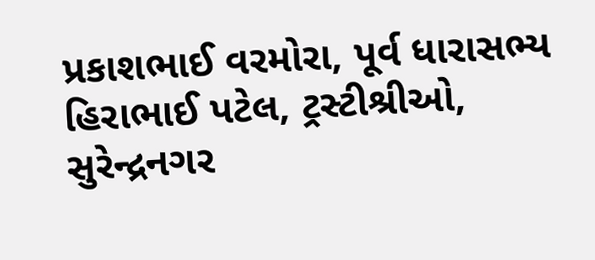પ્રકાશભાઈ વરમોરા, પૂર્વ ધારાસભ્ય હિરાભાઈ પટેલ, ટ્રસ્ટીશ્રીઓ, સુરેન્દ્રનગર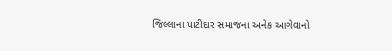જિલ્લાના પાટીદાર સમાજના અનેક આગેવાનો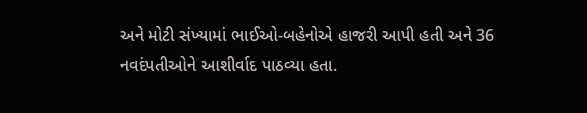અને મોટી સંખ્યામાં ભાઈઓ-બહેનોએ હાજરી આપી હતી અને 36 નવદંપતીઓને આશીર્વાદ પાઠવ્યા હતા.